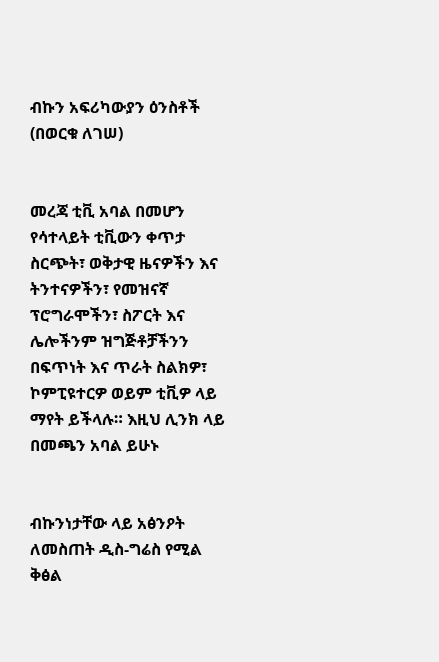ብኩን አፍሪካውያን ዕንስቶች (በወርቁ ለገሠ)


መረጃ ቲቪ አባል በመሆን የሳተላይት ቲቪውን ቀጥታ ስርጭት፣ ወቅታዊ ዜናዎችን እና ትንተናዎችን፣ የመዝናኛ ፕሮግራሞችን፣ ስፖርት እና ሌሎችንም ዝግጅቶቻችንን በፍጥነት እና ጥራት ስልክዎ፣ ኮምፒዩተርዎ ወይም ቲቪዎ ላይ ማየት ይችላሉ። እዚህ ሊንክ ላይ በመጫን አባል ይሁኑ


ብኩንነታቸው ላይ አፅንዖት ለመስጠት ዲስ-ግሬስ የሚል ቅፅል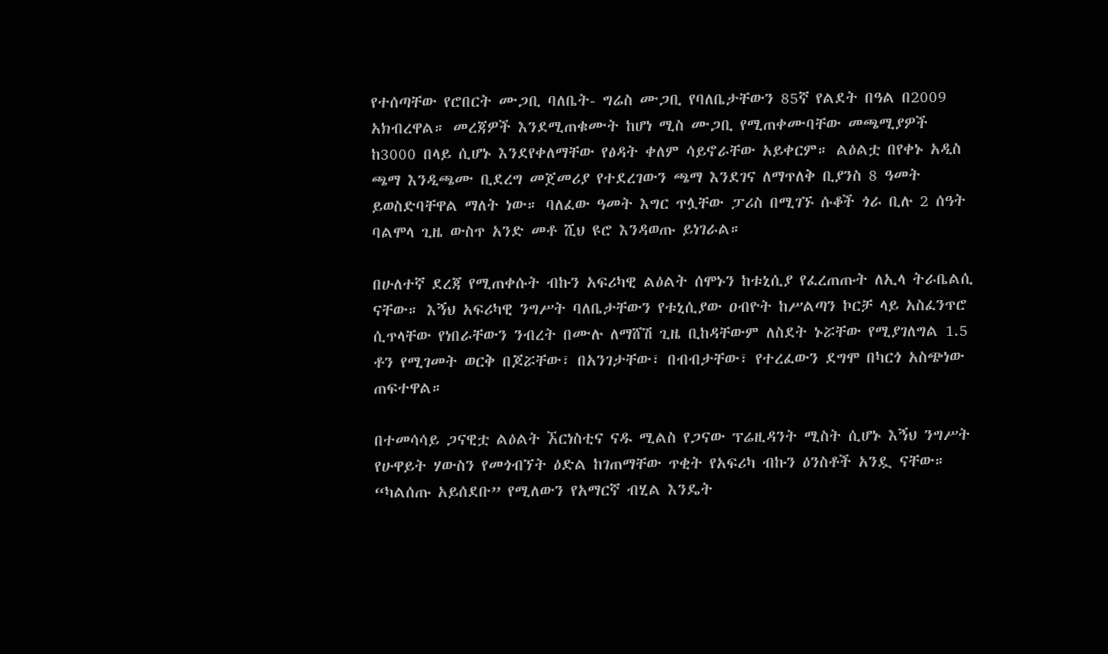የተሰጣቸው የሮበርት ሙጋቢ ባለቤት- ግሬስ ሙጋቢ የባለቤታቸውን 85ኛ የልደት በዓል በ2009 አክብረዋል። መረጃዎች እንደሚጠቁሙት ከሆነ ሚስ ሙጋቢ የሚጠቀሙባቸው መጫሚያዎች ከ3000 በላይ ሲሆኑ እንደየቀለማቸው የፅዳት ቀለም ሳይኖራቸው አይቀርም። ልዕልቷ በየቀኑ አዲስ ጫማ እንዲጫሙ ቢደረግ መጀመሪያ የተደረገውን ጫማ እንደገና ለማጥለቅ ቢያንስ 8 ዓመት ይወስድባቸዋል ማለት ነው። ባለፈው ዓመት እግር ጥሏቸው ፓሪስ በሚገኙ ሱቆች ጎራ ቢሉ 2 ሰዓት ባልሞላ ጊዜ ውስጥ አንድ መቶ ሺህ ዩሮ እንዳወጡ ይነገራል።

በሁለተኛ ደረጃ የሚጠቀሱት ብኩን አፍሪካዊ ልዕልት ሰሞኑን ከቱኒሲያ የፈረጠጡት ለኢላ ትራቤልሲ ናቸው። እኝህ አፍሪካዊ ንግሥት ባለቤታቸውን የቱኒሲያው ዐብዮት ከሥልጣን ኮርቻ ላይ አስፈንጥሮ ሲጥላቸው የነበራቸውን ንብረት በሙሉ ለማሸሽ ጊዜ ቢከዳቸውም ለስደት ኑሯቸው የሚያገለግል 1.5 ቶን የሚገመት ወርቅ በጆሯቸው፣ በአንገታቸው፣ በብብታቸው፣ የተረፈውን ደግሞ በካርጎ አስጭነው ጠፍተዋል።

በተመሳሳይ ጋናዊቷ ልዕልት ኧርነስቲና ናዱ ሚልስ የጋናው ፕሬዚዳንት ሚስት ሲሆኑ እኝህ ንግሥት የሁዋይት ሃውስን የመጎብኘት ዕድል ከገጠማቸው ጥቂት የአፍሪካ ብኩን ዕንስቶች አንዷ ናቸው። “ካልሰጡ አይሰደቡ” የሚለውን የአማርኛ ብሂል እንዴት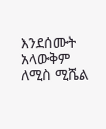እንደሰሙት አላውቅም ለሚስ ሚሼል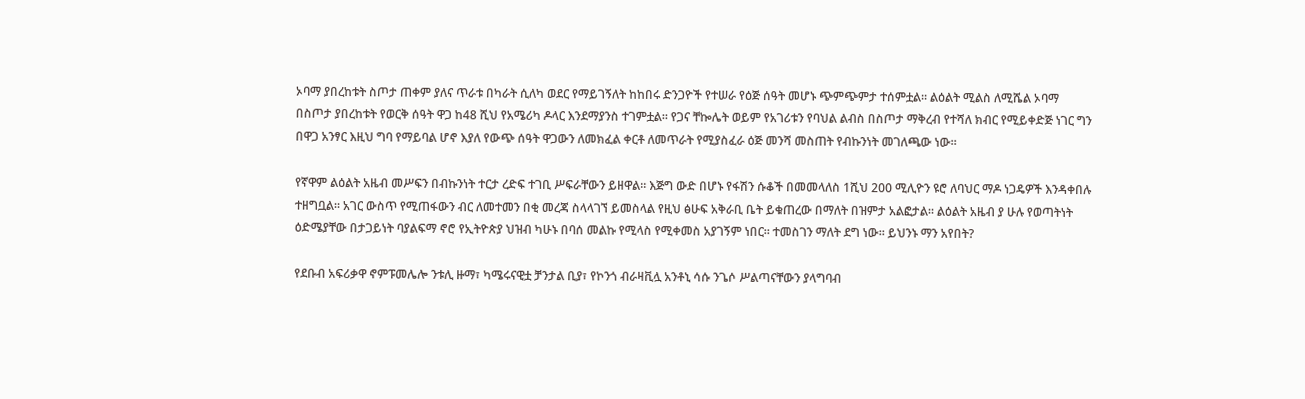ኦባማ ያበረከቱት ስጦታ ጠቀም ያለና ጥራቱ በካራት ሲለካ ወደር የማይገኝለት ከከበሩ ድንጋዮች የተሠራ የዕጅ ሰዓት መሆኑ ጭምጭምታ ተሰምቷል። ልዕልት ሚልስ ለሚሼል ኦባማ በስጦታ ያበረከቱት የወርቅ ሰዓት ዋጋ ከ48 ሺህ የአሜሪካ ዶላር እንደማያንስ ተገምቷል። የጋና ቸኰሌት ወይም የአገሪቱን የባህል ልብስ በስጦታ ማቅረብ የተሻለ ክብር የሚይቀድጅ ነገር ግን በዋጋ አንፃር እዚህ ግባ የማይባል ሆኖ እያለ የውጭ ሰዓት ዋጋውን ለመክፈል ቀርቶ ለመጥራት የሚያስፈራ ዕጅ መንሻ መስጠት የብኩንነት መገለጫው ነው።

የኛዋም ልዕልት አዜብ መሥፍን በብኩንነት ተርታ ረድፍ ተገቢ ሥፍራቸውን ይዘዋል። እጅግ ውድ በሆኑ የፋሽን ሱቆች በመመላለስ 1ሺህ 200 ሚሊዮን ዩሮ ለባህር ማዶ ነጋዴዎች እንዳቀበሉ ተዘግቧል። አገር ውስጥ የሚጠፋውን ብር ለመተመን በቂ መረጃ ስላላገኘ ይመስላል የዚህ ፅሁፍ አቅራቢ ቤት ይቁጠረው በማለት በዝምታ አልፎታል። ልዕልት አዜብ ያ ሁሉ የወጣትነት ዕድሜያቸው በታጋይነት ባያልፍማ ኖሮ የኢትዮጵያ ህዝብ ካሁኑ በባሰ መልኩ የሚላስ የሚቀመስ አያገኝም ነበር። ተመስገን ማለት ደግ ነው። ይህንኑ ማን አየበት?

የደቡብ አፍሪቃዋ ኖምፑመሌሎ ንቱሊ ዙማ፣ ካሜሩናዊቷ ቻንታል ቢያ፣ የኮንጎ ብራዛቪሏ አንቶኒ ሳሱ ንጌሶ ሥልጣናቸውን ያላግባብ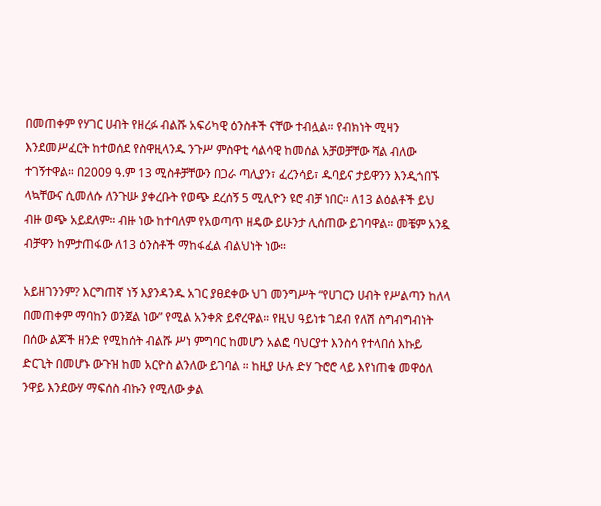በመጠቀም የሃገር ሀብት የዘረፉ ብልሹ አፍሪካዊ ዕንስቶች ናቸው ተብሏል። የብክነት ሚዛን እንደመሥፈርት ከተወሰደ የስዋዚላንዱ ንጉሥ ምስዋቲ ሳልሳዊ ከመሰል አቻወቻቸው ሻል ብለው ተገኝተዋል። በ2009 ዓ.ም 13 ሚስቶቻቸውን በጋራ ጣሊያን፣ ፈረንሳይ፣ ዱባይና ታይዋንን እንዲጎበኙ ላኳቸውና ሲመለሱ ለንጉሡ ያቀረቡት የወጭ ደረሰኝ 5 ሚሊዮን ዩሮ ብቻ ነበር። ለ13 ልዕልቶች ይህ ብዙ ወጭ አይደለም። ብዙ ነው ከተባለም የአወጣጥ ዘዴው ይሁንታ ሊሰጠው ይገባዋል። መቼም አንዷ ብቻዋን ከምታጠፋው ለ13 ዕንስቶች ማከፋፈል ብልህነት ነው።

አይዘገንንም? እርግጠኛ ነኝ እያንዳንዱ አገር ያፀደቀው ህገ መንግሥት “የሀገርን ሀብት የሥልጣን ከለላ በመጠቀም ማባከን ወንጀል ነው” የሚል አንቀጽ ይኖረዋል። የዚህ ዓይነቱ ገደብ የለሽ ስግብግብነት በሰው ልጆች ዘንድ የሚከሰት ብልሹ ሥነ ምግባር ከመሆን አልፎ ባህርያተ እንስሳ የተላበሰ እኩይ ድርጊት በመሆኑ ውጉዝ ከመ አርዮስ ልንለው ይገባል ። ከዚያ ሁሉ ድሃ ጉሮሮ ላይ እየነጠቁ መዋዕለ ንዋይ እንደውሃ ማፍሰስ ብኩን የሚለው ቃል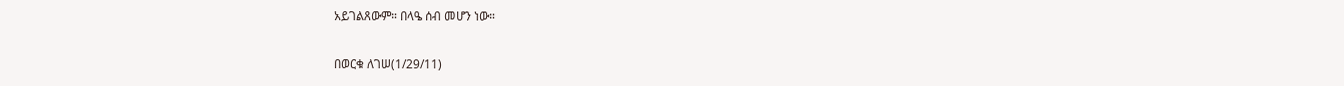አይገልጸውም። በላዔ ሰብ መሆን ነው።

በወርቁ ለገሠ(1/29/11)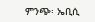ምንጭ፡ ኤቢሲ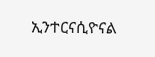ኢንተርናሲዮናል